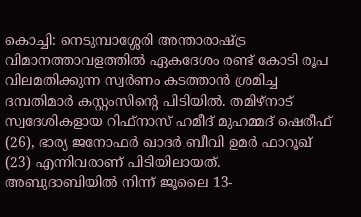കൊച്ചി: നെടുമ്പാശ്ശേരി അന്താരാഷ്ട്ര വിമാനത്താവളത്തിൽ ഏകദേശം രണ്ട് കോടി രൂപ വിലമതിക്കുന്ന സ്വർണം കടത്താൻ ശ്രമിച്ച ദമ്പതിമാർ കസ്റ്റംസിന്റെ പിടിയിൽ. തമിഴ്നാട് സ്വദേശികളായ റിഫ്നാസ് ഹമീദ് മുഹമ്മദ് ഷെരീഫ് (26), ഭാര്യ ജനോഫർ ഖാദർ ബീവി ഉമർ ഫാറൂഖ് (23) എന്നിവരാണ് പിടിയിലായത്.
അബുദാബിയിൽ നിന്ന് ജൂലൈ 13-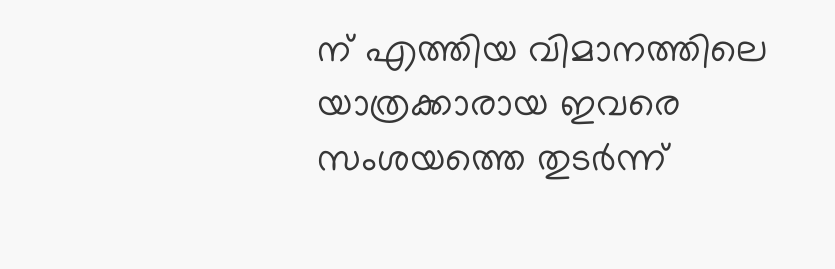ന് എത്തിയ വിമാനത്തിലെ യാത്രക്കാരായ ഇവരെ സംശയത്തെ തുടർന്ന്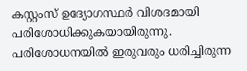കസ്റ്റംസ് ഉദ്യോഗസ്ഥർ വിശദമായി പരിശോധിക്കുകയായിരുന്നു. പരിശോധനയിൽ ഇരുവരും ധരിച്ചിരുന്ന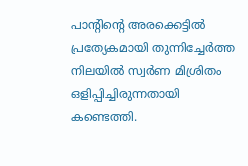പാന്റിന്റെ അരക്കെട്ടിൽ പ്രത്യേകമായി തുന്നിച്ചേർത്ത നിലയിൽ സ്വർണ മിശ്രിതം ഒളിപ്പിച്ചിരുന്നതായി കണ്ടെത്തി.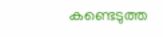കണ്ടെടുത്ത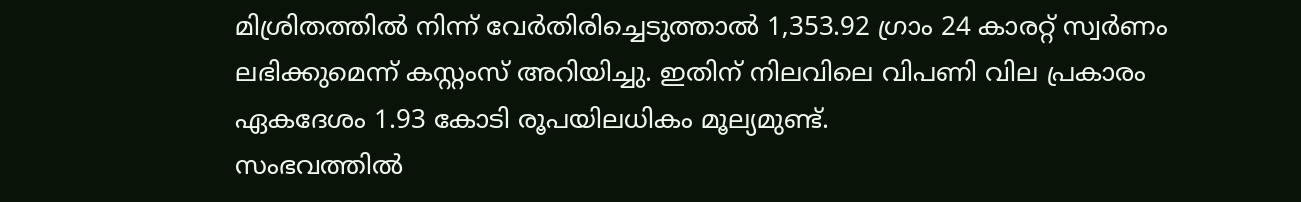മിശ്രിതത്തിൽ നിന്ന് വേർതിരിച്ചെടുത്താൽ 1,353.92 ഗ്രാം 24 കാരറ്റ് സ്വർണം ലഭിക്കുമെന്ന് കസ്റ്റംസ് അറിയിച്ചു. ഇതിന് നിലവിലെ വിപണി വില പ്രകാരം ഏകദേശം 1.93 കോടി രൂപയിലധികം മൂല്യമുണ്ട്.
സംഭവത്തിൽ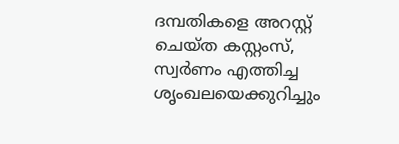ദമ്പതികളെ അറസ്റ്റ് ചെയ്ത കസ്റ്റംസ്, സ്വർണം എത്തിച്ച ശൃംഖലയെക്കുറിച്ചും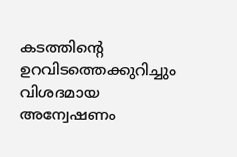കടത്തിന്റെ ഉറവിടത്തെക്കുറിച്ചും വിശദമായ അന്വേഷണം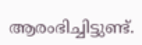ആരംഭിച്ചിട്ടുണ്ട്.